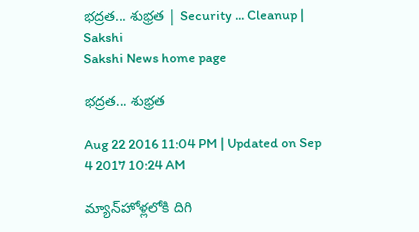భద్రత... శుభ్రత | Security ... Cleanup | Sakshi
Sakshi News home page

భద్రత... శుభ్రత

Aug 22 2016 11:04 PM | Updated on Sep 4 2017 10:24 AM

మ్యాన్‌హోళ్లలోకి దిగి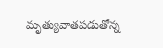మృత్యువాతపడుతోన్న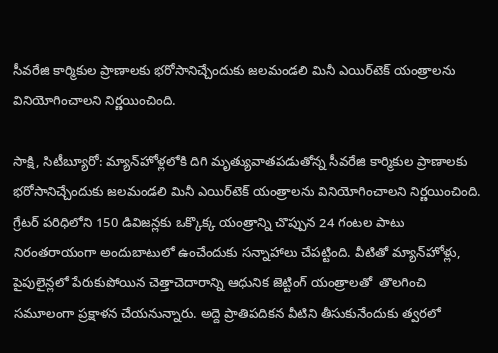సీవరేజి కార్మికుల ప్రాణాలకు భరోసానిచ్చేందుకు జలమండలి మినీ ఎయిర్‌టెక్‌ యంత్రాలను వినియోగించాలని నిర్ణయించింది.

సాక్షి, సిటీబ్యూరో: మ్యాన్‌హోళ్లలోకి దిగి మృత్యువాతపడుతోన్న సీవరేజి కార్మికుల ప్రాణాలకు భరోసానిచ్చేందుకు జలమండలి మినీ ఎయిర్‌టెక్‌ యంత్రాలను వినియోగించాలని నిర్ణయించింది. గ్రేటర్‌ పరిధిలోని 150 డివిజన్లకు ఒక్కొక్క యంత్రాన్ని చొప్పున 24 గంటల పాటు నిరంతరాయంగా అందుబాటులో ఉంచేందుకు సన్నాహాలు చేపట్టింది. వీటితో మ్యాన్‌హోళ్లు, పైపులైన్లలో పేరుకుపోయిన చెత్తాచెదారాన్ని ఆధునిక జెట్టింగ్‌ యంత్రాలతో  తొలగించి సమూలంగా ప్రక్షాళన చేయనున్నారు. అద్దె ప్రాతిపదికన వీటిని తీసుకునేందుకు త్వరలో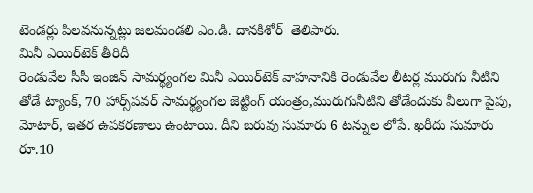టెండర్లు పిలవనున్నట్లు జలమండలి ఎం.డి. దానకిశోర్‌  తెలిపారు.
మినీ ఎయిర్‌టెక్‌ తీరిదీ
రెండువేల సీసీ ఇంజిన్‌ సామర్థ్యంగల మినీ ఎయిర్‌టెక్‌ వాహనానికి రెండువేల లీటర్ల మురుగు నీటిని తోడే ట్యాంక్, 70 హార్స్‌పవర్‌ సామర్థ్యంగల జెట్టింగ్‌ యంత్రం,మురుగునీటిని తోడేందుకు వీలుగా పైపు, మోటార్, ఇతర ఉపకరణాలు ఉంటాయి. దీని బరువు సుమారు 6 టన్నుల లోపే. ఖరీదు సుమారు రూ.10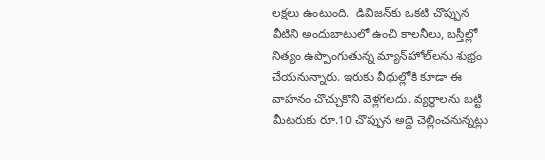లక్షలు ఉంటుంది.  డివిజన్‌కు ఒకటి చొప్పున వీటిని అందుబాటులో ఉంచి కాలనీలు, బస్తీల్లో నిత్యం ఉప్పొంగుతున్న మ్యాన్‌హోల్‌లను శుభ్రం చేయనున్నారు. ఇరుకు వీధుల్లోకి కూడా ఈ వాహనం చొచ్చుకొని వెళ్లగలదు. వ్యర్థాలను బట్టి మీటరుకు రూ.10 చొప్పున అద్దె చెల్లించనున్నట్లు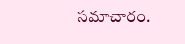సమాచారం.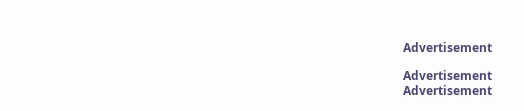Advertisement

Advertisement
Advertisement